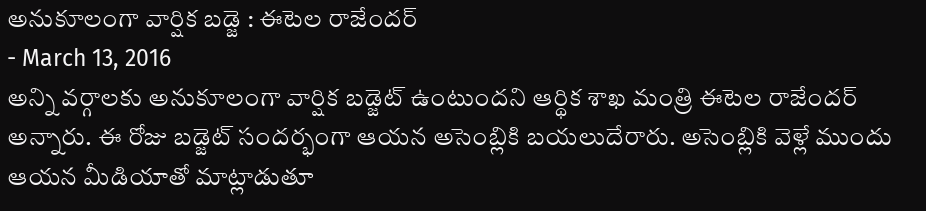అనుకూలంగా వార్షిక బడ్జె : ఈటెల రాజేందర్
- March 13, 2016
అన్ని వర్గాలకు అనుకూలంగా వార్షిక బడ్జెట్ ఉంటుందని ఆర్థిక శాఖ మంత్రి ఈటెల రాజేందర్ అన్నారు. ఈ రోజు బడ్జెట్ సందర్భంగా ఆయన అసెంబ్లికి బయలుదేరారు. అసెంబ్లికి వెళ్లే ముందు ఆయన మీడియాతో మాట్లాడుతూ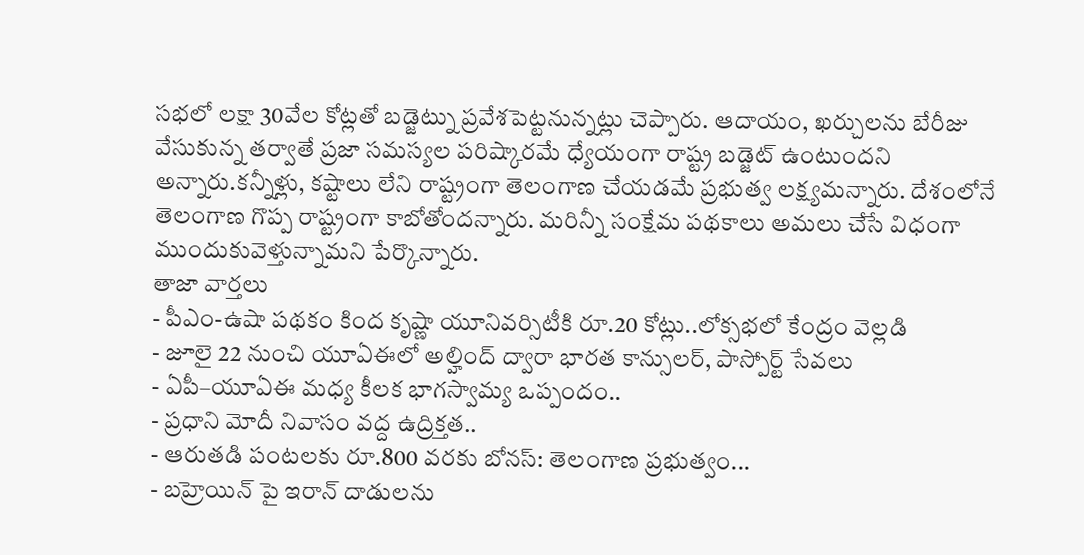సభలో లక్షా 30వేల కోట్లతో బడ్జెట్ను ప్రవేశపెట్టనున్నట్లు చెప్పారు. ఆదాయం, ఖర్చులను బేరీజు వేసుకున్న తర్వాతే ప్రజా సమస్యల పరిష్కారమే ధ్యేయంగా రాష్ట్ర బడ్జెట్ ఉంటుందని అన్నారు.కన్నీళ్లు, కష్టాలు లేని రాష్ట్రంగా తెలంగాణ చేయడమే ప్రభుత్వ లక్ష్యమన్నారు. దేశంలోనే తెలంగాణ గొప్ప రాష్ట్రంగా కాబోతోందన్నారు. మరిన్నీ సంక్షేమ పథకాలు అమలు చేసే విధంగా ముందుకువెళ్తున్నామని పేర్కొన్నారు.
తాజా వార్తలు
- పీఎం-ఉషా పథకం కింద కృష్ణా యూనివర్సిటీకి రూ.20 కోట్లు..లోక్సభలో కేంద్రం వెల్లడి
- జూలై 22 నుంచి యూఏఈలో అల్హింద్ ద్వారా భారత కాన్సులర్, పాస్పోర్ట్ సేవలు
- ఏపీ–యూఏఈ మధ్య కీలక భాగస్వామ్య ఒప్పందం..
- ప్రధాని మోదీ నివాసం వద్ద ఉద్రిక్తత..
- ఆరుతడి పంటలకు రూ.800 వరకు బోనస్: తెలంగాణ ప్రభుత్వం...
- బహ్రెయిన్ పై ఇరాన్ దాడులను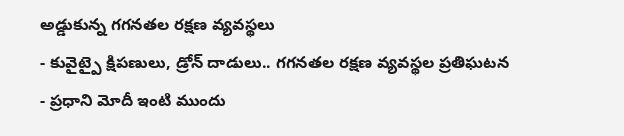అడ్డుకున్న గగనతల రక్షణ వ్యవస్థలు
- కువైట్పై క్షిపణులు, డ్రోన్ దాడులు.. గగనతల రక్షణ వ్యవస్థల ప్రతిఘటన
- ప్రధాని మోదీ ఇంటి ముందు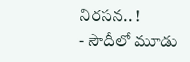నిరసన.. !
- సౌదీలో మూడు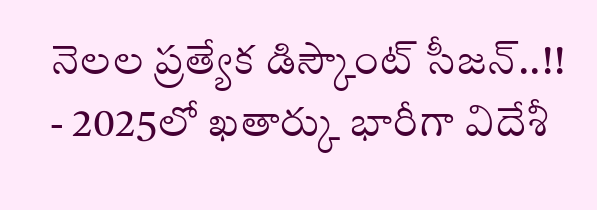నెలల ప్రత్యేక డిస్కౌంట్ సీజన్..!!
- 2025లో ఖతార్కు భారీగా విదేశీ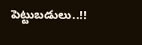పెట్టుబడులు..!!